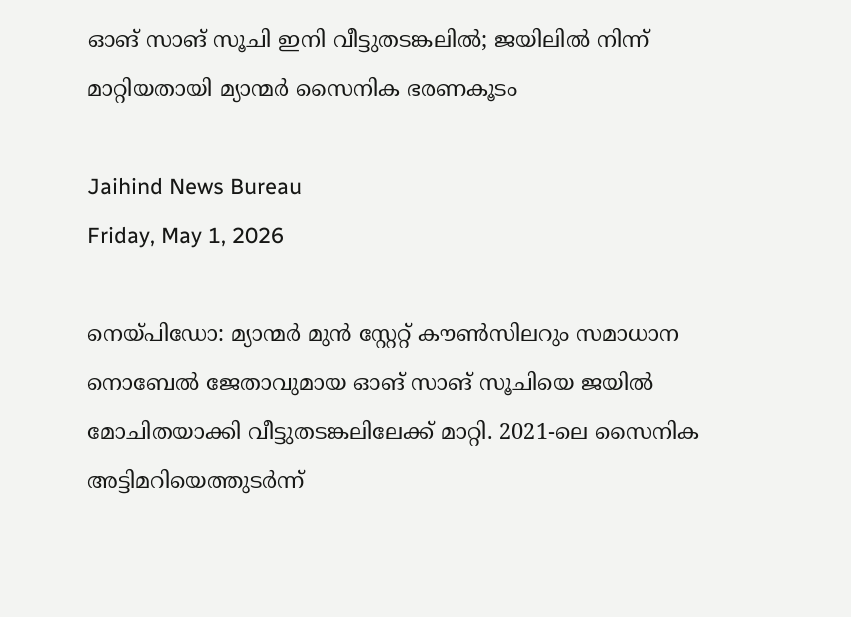ഓങ് സാങ് സൂചി ഇനി വീട്ടുതടങ്കലില്‍; ജയിലില്‍ നിന്ന് മാറ്റിയതായി മ്യാന്മര്‍ സൈനിക ഭരണകൂടം

Jaihind News Bureau
Friday, May 1, 2026

നെയ്പിഡോ: മ്യാന്മര്‍ മുന്‍ സ്റ്റേറ്റ് കൗണ്‍സിലറും സമാധാന നൊബേല്‍ ജേതാവുമായ ഓങ് സാങ് സൂചിയെ ജയില്‍ മോചിതയാക്കി വീട്ടുതടങ്കലിലേക്ക് മാറ്റി. 2021-ലെ സൈനിക അട്ടിമറിയെത്തുടര്‍ന്ന്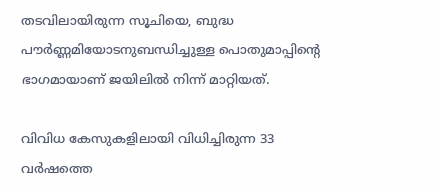തടവിലായിരുന്ന സൂചിയെ, ബുദ്ധ പൗര്‍ണ്ണമിയോടനുബന്ധിച്ചുള്ള പൊതുമാപ്പിന്റെ ഭാഗമായാണ് ജയിലില്‍ നിന്ന് മാറ്റിയത്.

വിവിധ കേസുകളിലായി വിധിച്ചിരുന്ന 33 വര്‍ഷത്തെ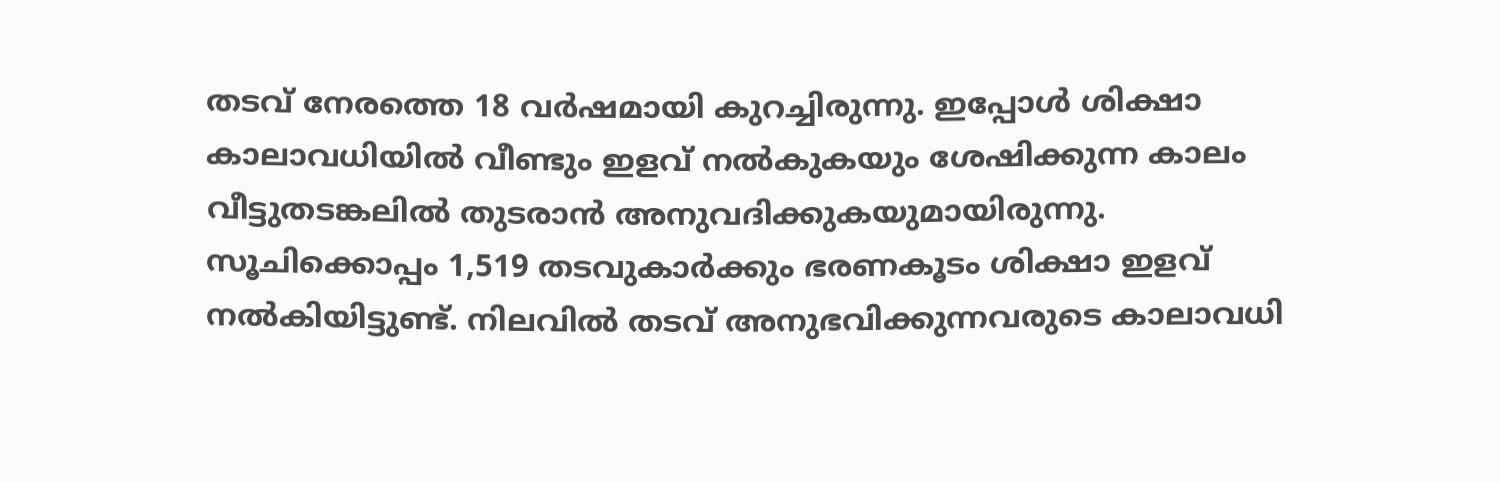തടവ് നേരത്തെ 18 വര്‍ഷമായി കുറച്ചിരുന്നു. ഇപ്പോള്‍ ശിക്ഷാ കാലാവധിയില്‍ വീണ്ടും ഇളവ് നല്‍കുകയും ശേഷിക്കുന്ന കാലം വീട്ടുതടങ്കലില്‍ തുടരാന്‍ അനുവദിക്കുകയുമായിരുന്നു. സൂചിക്കൊപ്പം 1,519 തടവുകാര്‍ക്കും ഭരണകൂടം ശിക്ഷാ ഇളവ് നല്‍കിയിട്ടുണ്ട്. നിലവില്‍ തടവ് അനുഭവിക്കുന്നവരുടെ കാലാവധി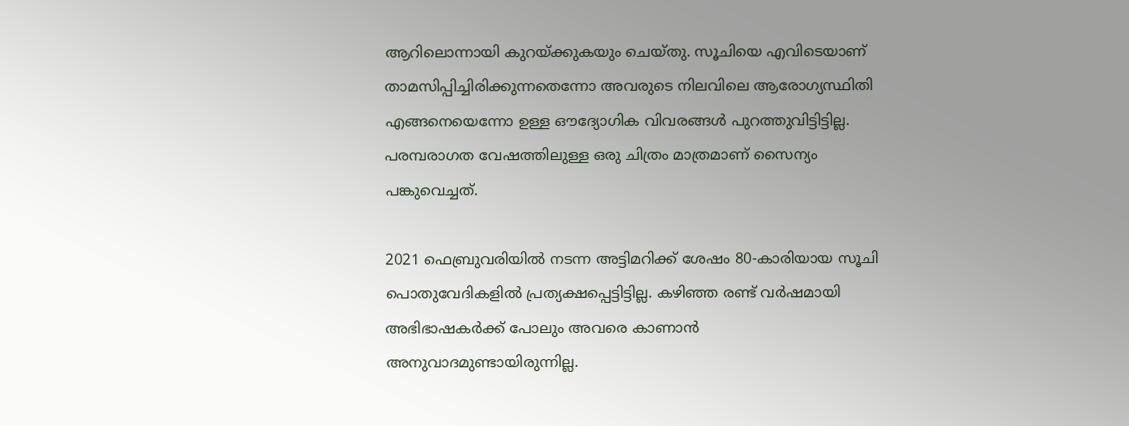ആറിലൊന്നായി കുറയ്ക്കുകയും ചെയ്തു. സൂചിയെ എവിടെയാണ് താമസിപ്പിച്ചിരിക്കുന്നതെന്നോ അവരുടെ നിലവിലെ ആരോഗ്യസ്ഥിതി എങ്ങനെയെന്നോ ഉള്ള ഔദ്യോഗിക വിവരങ്ങള്‍ പുറത്തുവിട്ടിട്ടില്ല. പരമ്പരാഗത വേഷത്തിലുള്ള ഒരു ചിത്രം മാത്രമാണ് സൈന്യം പങ്കുവെച്ചത്.

2021 ഫെബ്രുവരിയില്‍ നടന്ന അട്ടിമറിക്ക് ശേഷം 80-കാരിയായ സൂചി പൊതുവേദികളില്‍ പ്രത്യക്ഷപ്പെട്ടിട്ടില്ല. കഴിഞ്ഞ രണ്ട് വര്‍ഷമായി അഭിഭാഷകര്‍ക്ക് പോലും അവരെ കാണാന്‍ അനുവാദമുണ്ടായിരുന്നില്ല.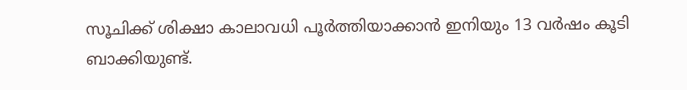സൂചിക്ക് ശിക്ഷാ കാലാവധി പൂര്‍ത്തിയാക്കാന്‍ ഇനിയും 13 വര്‍ഷം കൂടി ബാക്കിയുണ്ട്.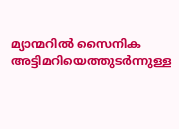മ്യാന്മറില്‍ സൈനിക അട്ടിമറിയെത്തുടര്‍ന്നുള്ള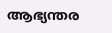ആഭ്യന്തര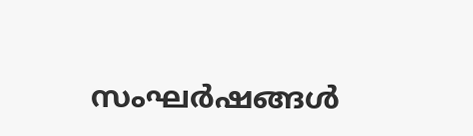സംഘര്‍ഷങ്ങള്‍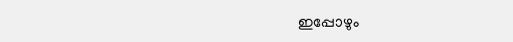ഇപ്പോഴും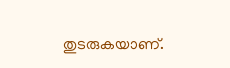തുടരുകയാണ്.